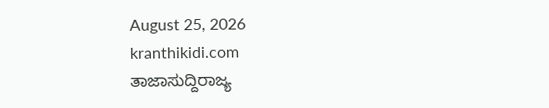August 25, 2026
kranthikidi.com
ತಾಜಾಸುದ್ದಿರಾಜ್ಯ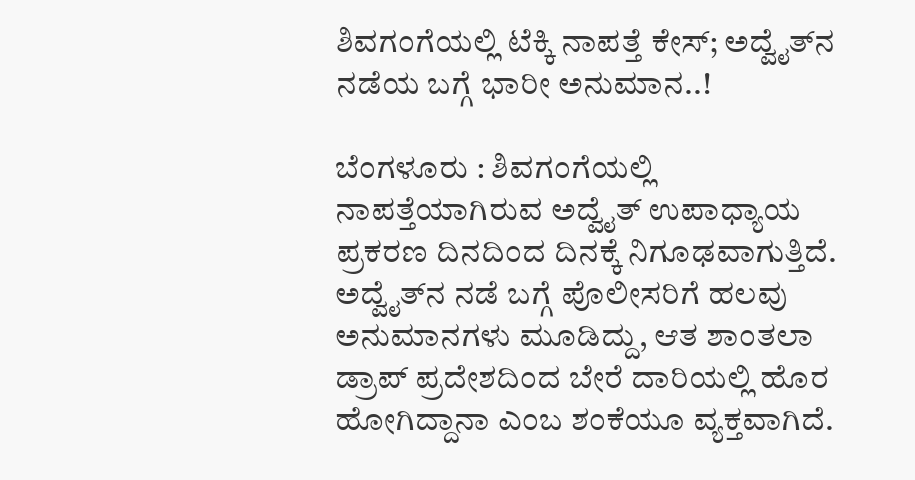ಶಿವಗಂಗೆಯಲ್ಲಿ ಟೆಕ್ಕಿ ನಾಪತ್ತೆ ಕೇಸ್‌; ಅದ್ವೈತ್‌ನ ನಡೆಯ ಬಗ್ಗೆ ಭಾರೀ ಅನುಮಾನ..!

ಬೆಂಗಳೂರು : ಶಿವಗಂಗೆಯಲ್ಲಿ ನಾಪತ್ತೆಯಾಗಿರುವ ಅದ್ವೈತ್ ಉಪಾಧ್ಯಾಯ ಪ್ರಕರಣ ದಿನದಿಂದ ದಿನಕ್ಕೆ ನಿಗೂಢವಾಗುತ್ತಿದೆ. ಅದ್ವೈತ್‌ನ ನಡೆ ಬಗ್ಗೆ ಪೊಲೀಸರಿಗೆ ಹಲವು ಅನುಮಾನಗಳು ಮೂಡಿದ್ದು, ಆತ ಶಾಂತಲಾ ಡ್ರಾಪ್‌ ಪ್ರದೇಶದಿಂದ ಬೇರೆ ದಾರಿಯಲ್ಲಿ ಹೊರ ಹೋಗಿದ್ದಾನಾ ಎಂಬ ಶಂಕೆಯೂ ವ್ಯಕ್ತವಾಗಿದೆ.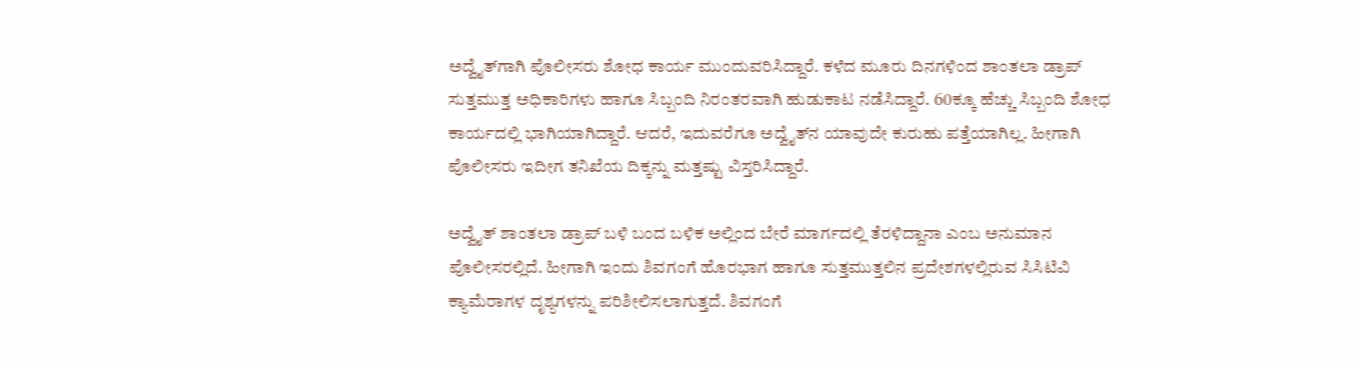ಅದ್ವೈತ್‌ಗಾಗಿ ಪೊಲೀಸರು ಶೋಧ ಕಾರ್ಯ ಮುಂದುವರಿಸಿದ್ದಾರೆ. ಕಳೆದ ಮೂರು ದಿನಗಳಿಂದ ಶಾಂತಲಾ ಡ್ರಾಪ್‌ ಸುತ್ತಮುತ್ತ ಅಧಿಕಾರಿಗಳು ಹಾಗೂ ಸಿಬ್ಬಂದಿ ನಿರಂತರವಾಗಿ ಹುಡುಕಾಟ ನಡೆಸಿದ್ದಾರೆ. 60ಕ್ಕೂ ಹೆಚ್ಚು ಸಿಬ್ಬಂದಿ ಶೋಧ ಕಾರ್ಯದಲ್ಲಿ ಭಾಗಿಯಾಗಿದ್ದಾರೆ. ಆದರೆ, ಇದುವರೆಗೂ ಅದ್ವೈತ್‌ನ ಯಾವುದೇ ಕುರುಹು ಪತ್ತೆಯಾಗಿಲ್ಲ. ಹೀಗಾಗಿ ಪೊಲೀಸರು ಇದೀಗ ತನಿಖೆಯ ದಿಕ್ಕನ್ನು ಮತ್ತಷ್ಟು ವಿಸ್ತರಿಸಿದ್ದಾರೆ.

ಅದ್ವೈತ್ ಶಾಂತಲಾ ಡ್ರಾಪ್‌ ಬಳಿ ಬಂದ ಬಳಿಕ ಅಲ್ಲಿಂದ ಬೇರೆ ಮಾರ್ಗದಲ್ಲಿ ತೆರಳಿದ್ದಾನಾ ಎಂಬ ಅನುಮಾನ ಪೊಲೀಸರಲ್ಲಿದೆ. ಹೀಗಾಗಿ ಇಂದು ಶಿವಗಂಗೆ ಹೊರಭಾಗ ಹಾಗೂ ಸುತ್ತಮುತ್ತಲಿನ ಪ್ರದೇಶಗಳಲ್ಲಿರುವ ಸಿಸಿಟಿವಿ ಕ್ಯಾಮೆರಾಗಳ ದೃಶ್ಯಗಳನ್ನು ಪರಿಶೀಲಿಸಲಾಗುತ್ತದೆ. ಶಿವಗಂಗೆ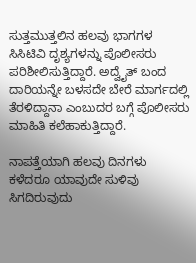ಸುತ್ತಮುತ್ತಲಿನ ಹಲವು ಭಾಗಗಳ ಸಿಸಿಟಿವಿ ದೃಶ್ಯಗಳನ್ನು ಪೊಲೀಸರು ಪರಿಶೀಲಿಸುತ್ತಿದ್ದಾರೆ. ಅದ್ವೈತ್ ಬಂದ ದಾರಿಯನ್ನೇ ಬಳಸದೇ ಬೇರೆ ಮಾರ್ಗದಲ್ಲಿ ತೆರಳಿದ್ದಾನಾ ಎಂಬುದರ ಬಗ್ಗೆ ಪೊಲೀಸರು ಮಾಹಿತಿ ಕಲೆಹಾಕುತ್ತಿದ್ದಾರೆ.

ನಾಪತ್ತೆಯಾಗಿ ಹಲವು ದಿನಗಳು ಕಳೆದರೂ ಯಾವುದೇ ಸುಳಿವು ಸಿಗದಿರುವುದು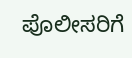ಪೊಲೀಸರಿಗೆ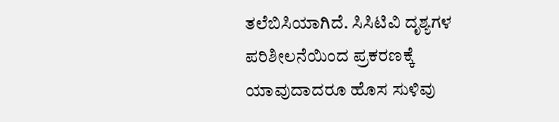ತಲೆಬಿಸಿಯಾಗಿದೆ. ಸಿಸಿಟಿವಿ ದೃಶ್ಯಗಳ ಪರಿಶೀಲನೆಯಿಂದ ಪ್ರಕರಣಕ್ಕೆ ಯಾವುದಾದರೂ ಹೊಸ ಸುಳಿವು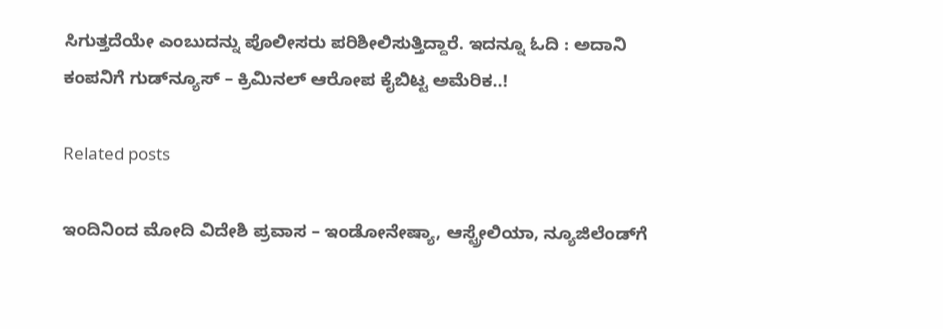ಸಿಗುತ್ತದೆಯೇ ಎಂಬುದನ್ನು ಪೊಲೀಸರು ಪರಿಶೀಲಿಸುತ್ತಿದ್ದಾರೆ. ಇದನ್ನೂ ಓದಿ : ಅದಾನಿ ಕಂಪನಿಗೆ ಗುಡ್‌ನ್ಯೂಸ್‌ – ಕ್ರಿಮಿನಲ್‌ ಆರೋಪ ಕೈಬಿಟ್ಟ ಅಮೆರಿಕ..!

Related posts

ಇಂದಿನಿಂದ ಮೋದಿ ವಿದೇಶಿ ಪ್ರವಾಸ – ಇಂಡೋನೇಷ್ಯಾ, ಆಸ್ಟ್ರೇಲಿಯಾ, ನ್ಯೂಜಿಲೆಂಡ್‌ಗೆ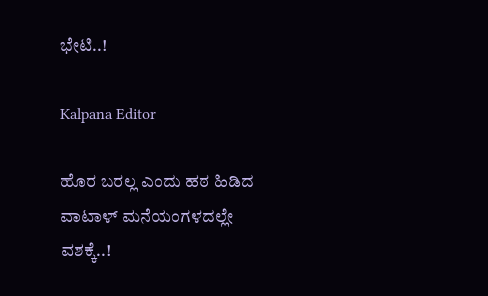ಭೇಟಿ..!

Kalpana Editor

ಹೊರ ಬರಲ್ಲ ಎಂದು ಹಠ ಹಿಡಿದ ವಾಟಾಳ್‌ ಮನೆಯಂಗಳದಲ್ಲೇ ವಶಕ್ಕೆ..!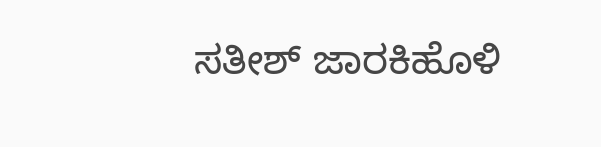ಸತೀಶ್ ಜಾರಕಿಹೊಳಿ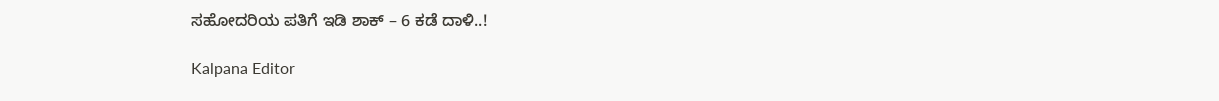ಸಹೋದರಿಯ ಪತಿಗೆ ಇಡಿ ಶಾಕ್ – 6 ಕಡೆ ದಾಳಿ..!

Kalpana Editor